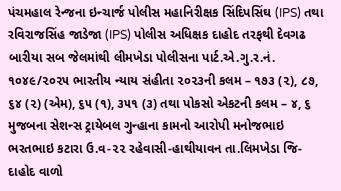પંચમહાલ રેન્જના ઇન્ચાર્જ પોલીસ મહાનિરીક્ષક સિંદિપસિંઘ (IPS) તથા રવિરાજસિંહ જાડેજા (IPS) પોલીસ અધિક્ષક દાહોદ તરફથી દેવગઢ બારીયા સબ જેલમાંથી લીમખેડા પોલીસના પાર્ટ.એ.ગુ.ર.નં. ૧૦૪૯/૨૦૨૫ ભારતીય ન્યાય સંહીતા ૨૦૨૩ની કલમ – ૧૭૩ (૨), ૮૭, ૬૪ (૨) (એમ), ૬૫ (૧), ૩૫૧ (૩) તથા પોકસો એકટની કલમ – ૪, ૬ મુજબના સેશન્સ ટ્રાયેબલ ગુન્હાના કામનો આરોપી મનોજભાઇ ભરતભાઇ કટારા ઉ.વ-૨૨ રહેવાસી-હાથીયાવન તા.લિમખેડા જિ-દાહોદ વાળો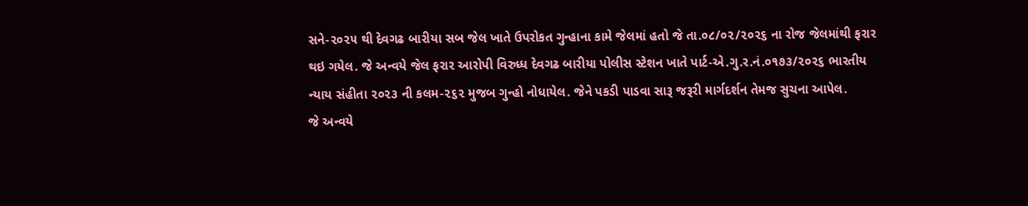સને-૨૦૨૫ થી દેવગઢ બારીયા સબ જેલ ખાતે ઉપરોકત ગુન્હાના કામે જેલમાં હતો જે તા.૦૮/૦૨/૨૦૨૬ ના રોજ જેલમાંથી ફરાર થઇ ગયેલ. જે અન્વયે જેલ ફરાર આરોપી વિરુધ્ધ દેવગઢ બારીયા પોલીસ સ્ટેશન ખાતે પાર્ટ-એ.ગુ.ર.નં.૦૧૭૩/૨૦૨૬ ભારતીય ન્યાય સંહીતા ૨૦૨૩ ની કલમ-૨૬૨ મુજબ ગુન્હો નોધાયેલ. જેને પકડી પાડવા સારૂ જરૂરી માર્ગદર્શન તેમજ સુચના આપેલ.
જે અન્વયે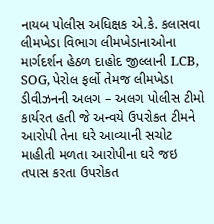નાયબ પોલીસ અધિક્ષક એ.કે. કલાસવા લીમખેડા વિભાગ લીમખેડાનાઓના માર્ગદર્શન હેઠળ દાહોદ જીલ્લાની LCB, SOG, પેરોલ ફર્લો તેમજ લીમખેડા ડીવીઝનની અલગ – અલગ પોલીસ ટીમો કાર્યરત હતી જે અન્વયે ઉપરોકત ટીમને આરોપી તેના ઘરે આવ્યાની સચોટ માહીતી મળતા આરોપીના ઘરે જઇ તપાસ કરતા ઉપરોકત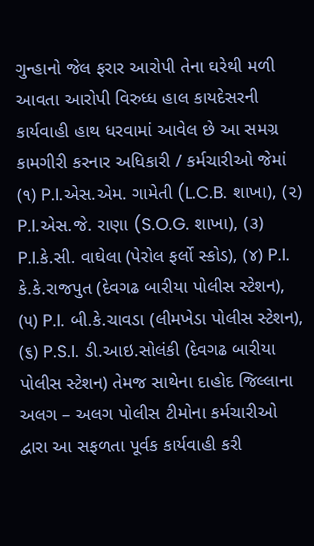ગુન્હાનો જેલ ફરાર આરોપી તેના ઘરેથી મળી આવતા આરોપી વિરુધ્ધ હાલ કાયદેસરની કાર્યવાહી હાથ ધરવામાં આવેલ છે આ સમગ્ર કામગીરી કરનાર અધિકારી / કર્મચારીઓ જેમાં (૧) P.I.એસ.એમ. ગામેતી (L.C.B. શાખા), (૨) P.I.એસ.જે. રાણા (S.O.G. શાખા), (૩) P.I.કે.સી. વાઘેલા (પેરોલ ફર્લો સ્કોડ), (૪) P.I. કે.કે.રાજપુત (દેવગઢ બારીયા પોલીસ સ્ટેશન), (૫) P.I. બી.કે.ચાવડા (લીમખેડા પોલીસ સ્ટેશન), (૬) P.S.I. ડી.આઇ.સોલંકી (દેવગઢ બારીયા પોલીસ સ્ટેશન) તેમજ સાથેના દાહોદ જિલ્લાના અલગ – અલગ પોલીસ ટીમોના કર્મચારીઓ દ્વારા આ સફળતા પૂર્વક કાર્યવાહી કરી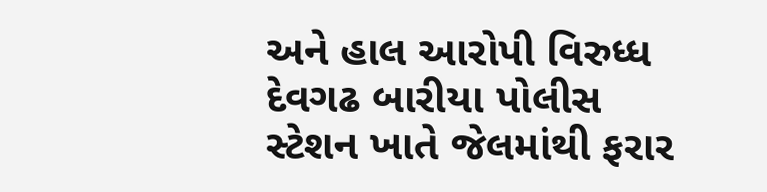અને હાલ આરોપી વિરુધ્ધ દેવગઢ બારીયા પોલીસ સ્ટેશન ખાતે જેલમાંથી ફરાર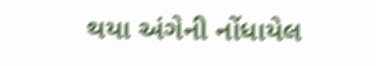થયા અંગેની નોંધાયેલ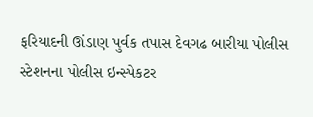ફરિયાદની ઊંડાણ પુર્વક તપાસ દેવગઢ બારીયા પોલીસ સ્ટેશનના પોલીસ ઇન્સ્પેકટર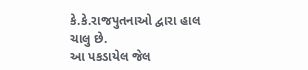કે.કે.રાજપુતનાઓ દ્વારા હાલ ચાલુ છે.
આ પકડાયેલ જેલ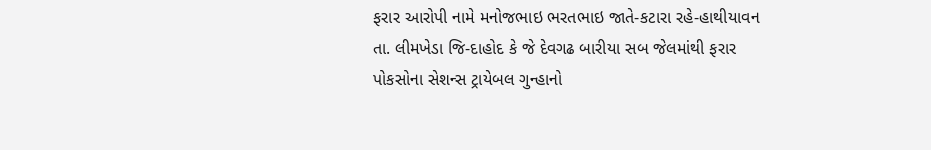ફરાર આરોપી નામે મનોજભાઇ ભરતભાઇ જાતે-કટારા રહે-હાથીયાવન તા. લીમખેડા જિ-દાહોદ કે જે દેવગઢ બારીયા સબ જેલમાંથી ફરાર પોકસોના સેશન્સ ટ્રાયેબલ ગુન્હાનો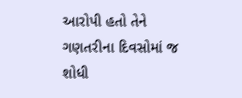આરોપી હતો તેને ગણતરીના દિવસોમાં જ શોધી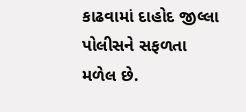કાઢવામાં દાહોદ જીલ્લા પોલીસને સફળતા મળેલ છે.